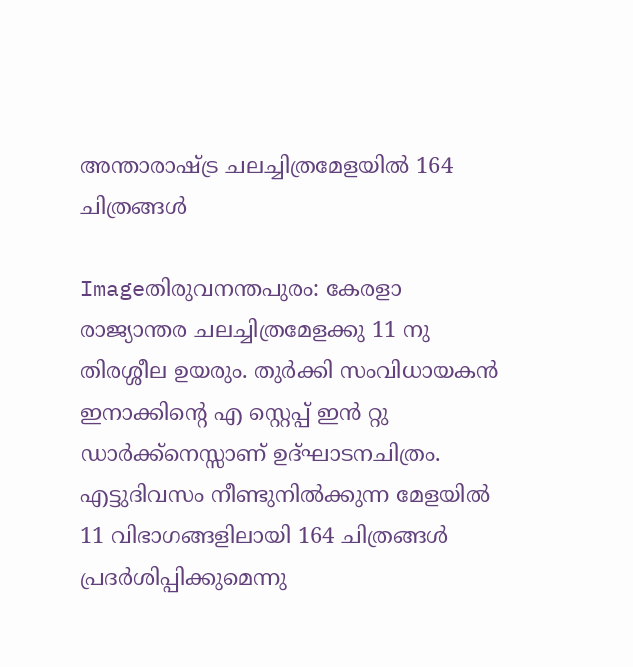അന്താരാഷ്ട്ര ചലച്ചിത്രമേളയില്‍ 164 ചിത്രങ്ങള്‍

Imageതിരുവനന്തപുരം: കേരളാ രാജ്യാന്തര ചലച്ചിത്രമേളക്കു 11 നു തിരശ്ശീല ഉയരും. തുര്‍ക്കി സംവിധായകന്‍ ഇനാക്കിന്റെ എ സ്റ്റെപ്പ്‌ ഇന്‍ റ്റു ഡാര്‍ക്ക്നെസ്സാണ്‌ ഉദ്ഘാടനചിത്രം. എട്ടുദിവസം നീണ്ടുനില്‍ക്കുന്ന മേളയില്‍ 11 വിഭാഗങ്ങളിലായി 164 ചിത്രങ്ങള്‍ പ്രദര്‍ശിപ്പിക്കുമെന്നു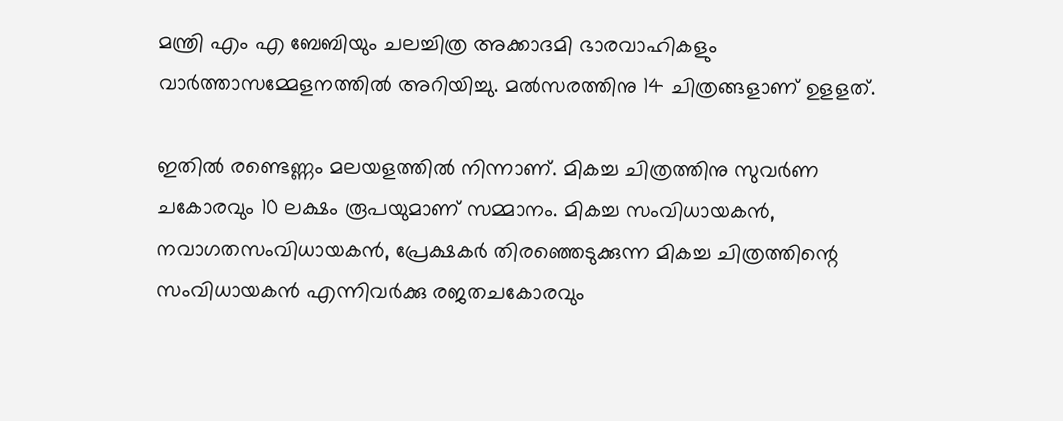മന്ത്രി എം എ ബേബിയും ചലച്ചിത്ര അക്കാദമി ഭാരവാഹികളും വാര്‍ത്താസമ്മേളനത്തില്‍ അറിയിച്ചു. മല്‍സരത്തിനു 14 ചിത്രങ്ങളാണ്‌ ഉളളത്‌.

ഇതില്‍ രണ്ടെണ്ണം മലയളത്തില്‍ നിന്നാണ്‌. മികച്ച ചിത്രത്തിനു സുവര്‍ണ ചകോരവും 10 ലക്ഷം രൂപയുമാണ്‌ സമ്മാനം. മികച്ച സംവിധായകന്‍, നവാഗതസംവിധായകന്‍, പ്രേക്ഷകര്‍ തിരഞ്ഞെടുക്കുന്ന മികച്ച ചിത്രത്തിന്റെ സംവിധായകന്‍ എന്നിവര്‍ക്കു രജതചകോരവും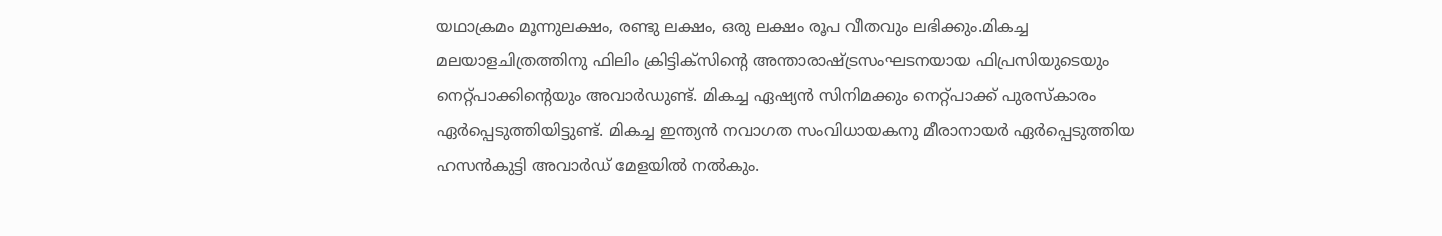യഥാക്രമം മൂന്നുലക്ഷം, രണ്ടു ലക്ഷം, ഒരു ലക്ഷം രൂപ വീതവും ലഭിക്കും.മികച്ച മലയാളചിത്രത്തിനു ഫിലിം ക്രിട്ടിക്സിന്റെ അന്താരാഷ്ട്രസംഘടനയായ ഫിപ്രസിയുടെയും നെറ്റ്പാക്കിന്റെയും അവാര്‍ഡുണ്ട്‌. മികച്ച ഏഷ്യന്‍ സിനിമക്കും നെറ്റ്പാക്ക്‌ പുരസ്കാരം ഏര്‍പ്പെടുത്തിയിട്ടുണ്ട്‌. മികച്ച ഇന്ത്യന്‍ നവാഗത സംവിധായകനു മീരാനായര്‍ ഏര്‍പ്പെടുത്തിയ ഹസന്‍കുട്ടി അവാര്‍ഡ്‌ മേളയില്‍ നല്‍കും.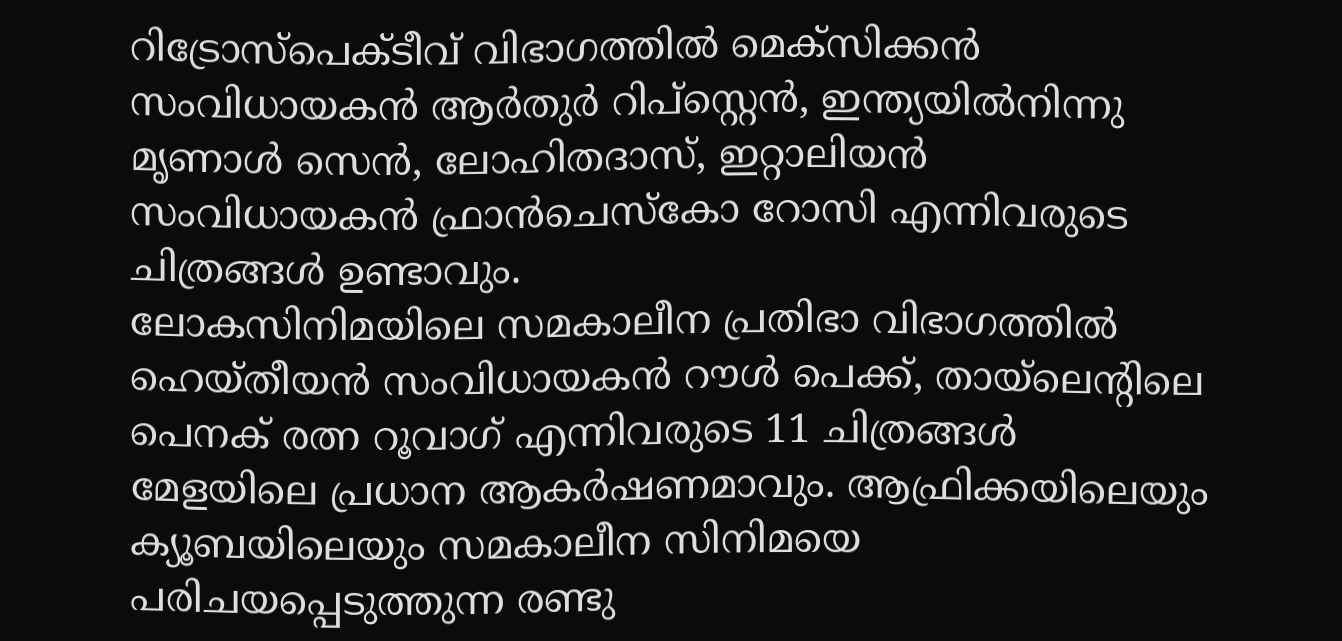റിട്രോസ്പെക്ടീവ്‌ വിഭാഗത്തില്‍ മെക്സിക്കന്‍ സംവിധായകന്‍ ആര്‍തുര്‍ റിപ്സ്റ്റെന്‍, ഇന്ത്യയില്‍നിന്നു മൃണാള്‍ സെന്‍, ലോഹിതദാസ്‌, ഇറ്റാലിയന്‍ സംവിധായകന്‍ ഫ്രാന്‍ചെസ്കോ റോസി എന്നിവരുടെ ചിത്രങ്ങള്‍ ഉണ്ടാവും.
ലോകസിനിമയിലെ സമകാലീന പ്രതിഭാ വിഭാഗത്തില്‍ ഹെയ്തീയന്‍ സംവിധായകന്‍ റൗള്‍ പെക്ക്‌, തായ്‌ലെന്റിലെ പെനക്‌ രത്ന റൂവാഗ്‌ എന്നിവരുടെ 11 ചിത്രങ്ങള്‍ മേളയിലെ പ്രധാന ആകര്‍ഷണമാവും. ആഫ്രിക്കയിലെയും ക്യൂബയിലെയും സമകാലീന സിനിമയെ പരിചയപ്പെടുത്തുന്ന രണ്ടു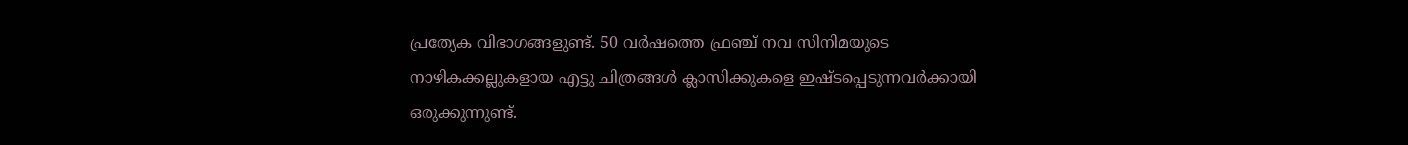പ്രത്യേക വിഭാഗങ്ങളുണ്ട്‌. 50 വര്‍ഷത്തെ ഫ്രഞ്ച്‌ നവ സിനിമയുടെ നാഴികക്കല്ലുകളായ എട്ടു ചിത്രങ്ങള്‍ ക്ലാസിക്കുകളെ ഇഷ്ടപ്പെടുന്നവര്‍ക്കായി ഒരുക്കുന്നുണ്ട്‌.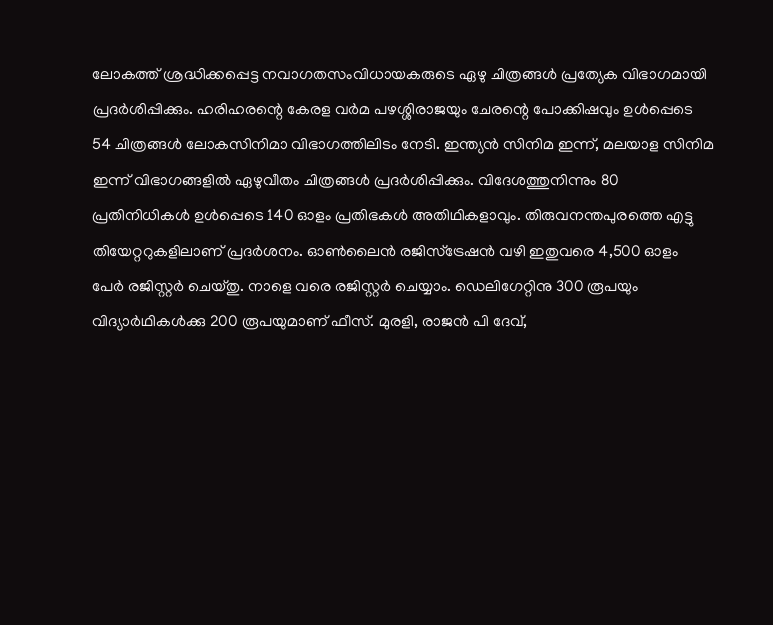ലോകത്ത്‌ ശ്രദ്ധിക്കപ്പെട്ട നവാഗതസംവിധായകരുടെ ഏഴു ചിത്രങ്ങള്‍ പ്രത്യേക വിഭാഗമായി പ്രദര്‍ശിപ്പിക്കും. ഹരിഹരന്റെ കേരള വര്‍മ പഴശ്ശിരാജയും ചേരന്റെ പോക്കിഷവും ഉള്‍പ്പെടെ 54 ചിത്രങ്ങള്‍ ലോകസിനിമാ വിഭാഗത്തിലിടം നേടി. ഇന്ത്യന്‍ സിനിമ ഇന്ന്‌, മലയാള സിനിമ ഇന്ന്‌ വിഭാഗങ്ങളില്‍ ഏഴുവീതം ചിത്രങ്ങള്‍ പ്രദര്‍ശിപ്പിക്കും. വിദേശത്തുനിന്നും 80 പ്രതിനിധികള്‍ ഉള്‍പ്പെടെ 140 ഓളം പ്രതിഭകള്‍ അതിഥികളാവും. തിരുവനന്തപുരത്തെ എട്ടു തിയേറ്ററുകളിലാണ്‌ പ്രദര്‍ശനം. ഓണ്‍ലൈന്‍ രജിസ്ട്രേഷന്‍ വഴി ഇതുവരെ 4,500 ഓളം പേര്‍ രജിസ്റ്റര്‍ ചെയ്തു. നാളെ വരെ രജിസ്റ്റര്‍ ചെയ്യാം. ഡെലിഗേറ്റിനു 300 രൂപയും വിദ്യാര്‍ഥികള്‍ക്കു 200 രൂപയുമാണ്‌ ഫീസ്‌. മുരളി, രാജന്‍ പി ദേവ്‌,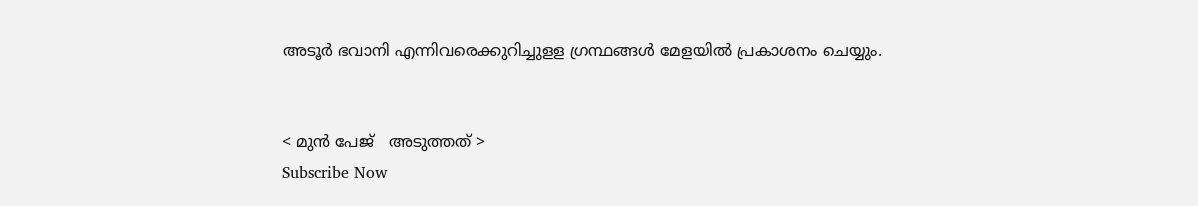അടൂര്‍ ഭവാനി എന്നിവരെക്കുറിച്ചുളള ഗ്രന്ഥങ്ങള്‍ മേളയില്‍ പ്രകാശനം ചെയ്യും.


< മുന്‍ പേജ്‌   അടുത്തത് >
Subscribe Now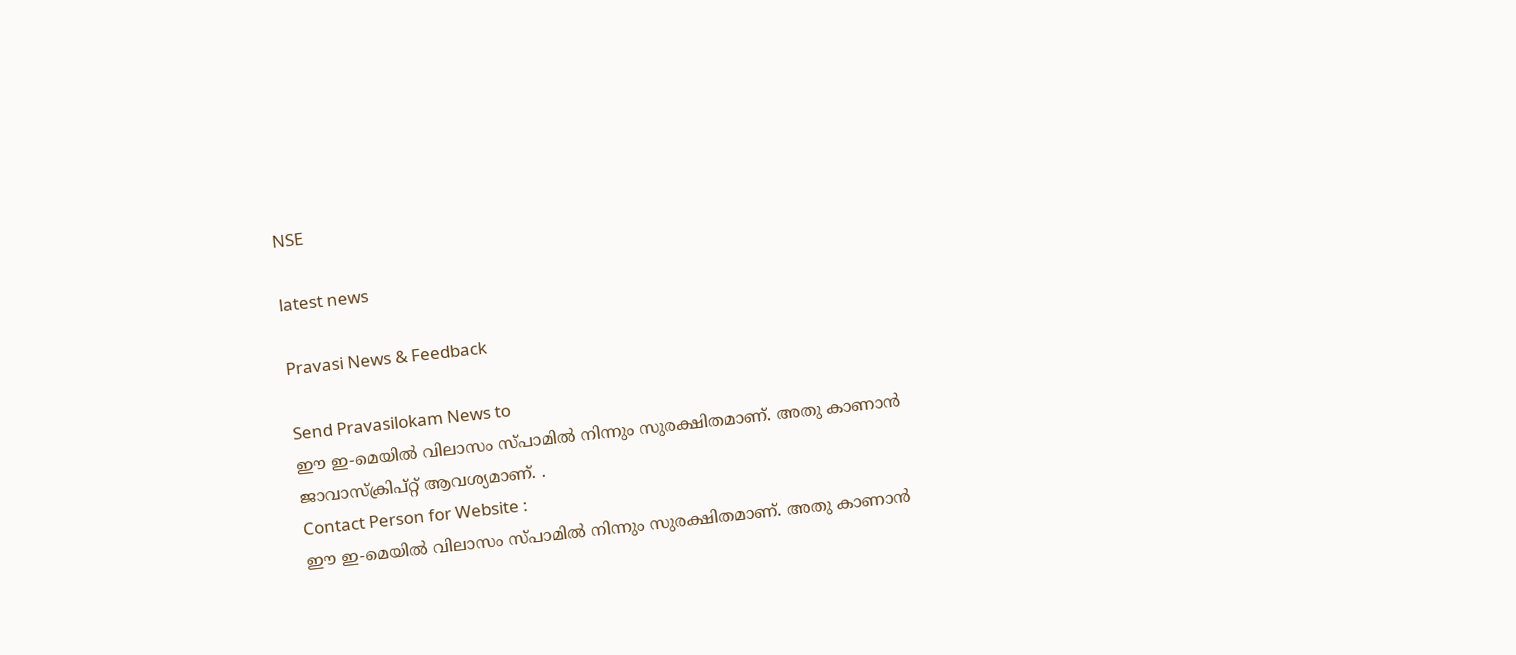NSE

latest news

Pravasi News & Feedback

Send Pravasilokam News to
ഈ ഇ-മെയില്‍ വിലാസം സ്‌പാമില്‍ നിന്നും സുരക്ഷിതമാണ്‌. അതു കാണാന്‍ ജാവാസ്ക്രിപ്റ്റ്‌ ആവശ്യമാണ്‌. .
Contact Person for Website :
ഈ ഇ-മെയില്‍ വിലാസം സ്‌പാമില്‍ നിന്നും സുരക്ഷിതമാണ്‌. അതു കാണാന്‍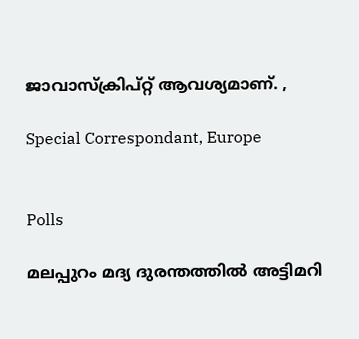ജാവാസ്ക്രിപ്റ്റ്‌ ആവശ്യമാണ്‌. ,

Special Correspondant, Europe


Polls

മലപ്പുറം മദ്യ ദുരന്തത്തില്‍ അട്ടിമറി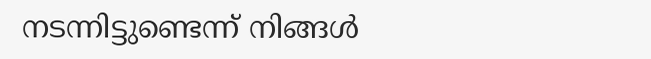നടന്നിട്ടുണ്ടെന്ന് നിങ്ങള്‍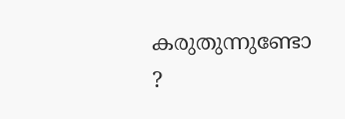കരുതുന്നുണ്ടോ ?